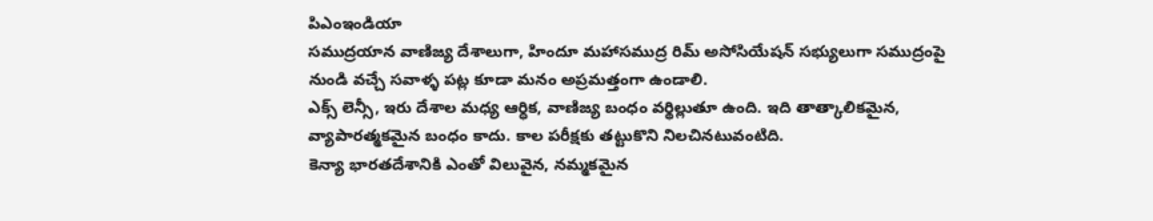పిఎంఇండియా
సముద్రయాన వాణిజ్య దేశాలుగా, హిందూ మహాసముద్ర రిమ్ అసోసియేషన్ సభ్యులుగా సముద్రంపై నుండి వచ్చే సవాళ్ళ పట్ల కూడా మనం అప్రమత్తంగా ఉండాలి.
ఎక్స్ లెన్సీ, ఇరు దేశాల మధ్య ఆర్ధిక, వాణిజ్య బంధం వర్థిల్లుతూ ఉంది. ఇది తాత్కాలికమైన, వ్యాపారత్మకమైన బంధం కాదు. కాల పరీక్షకు తట్టుకొని నిలచినటువంటిది.
కెన్యా భారతదేశానికి ఎంతో విలువైన, నమ్మకమైన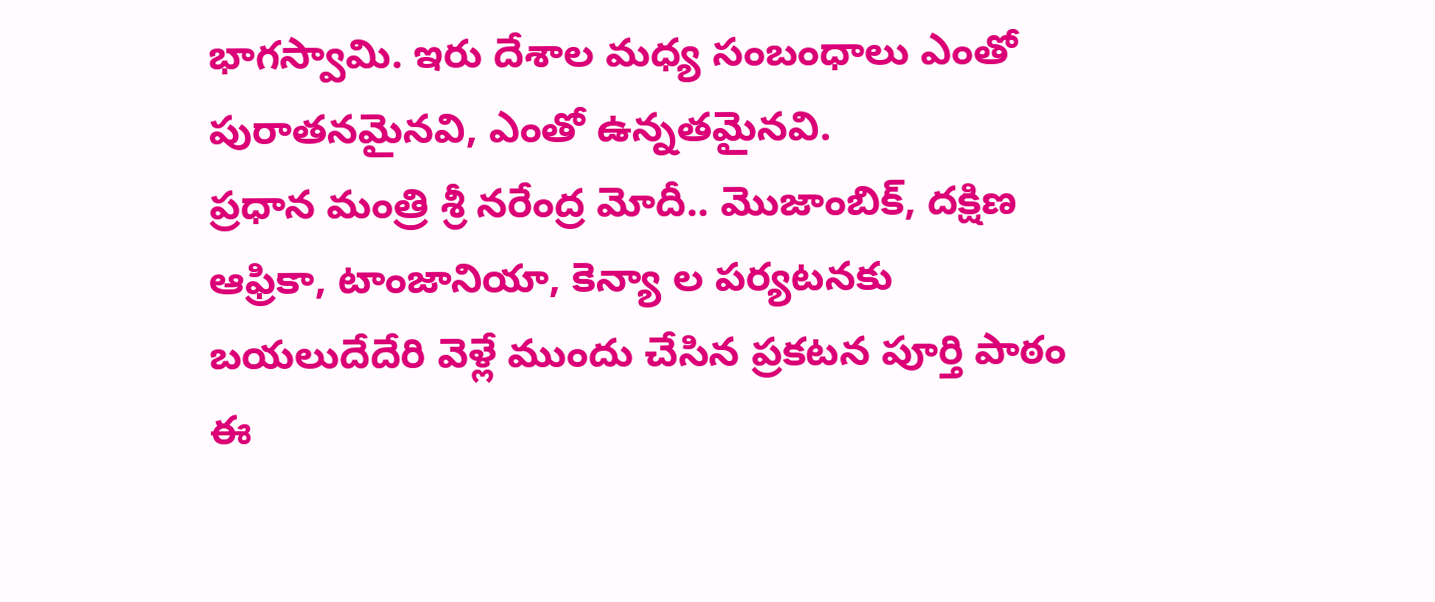భాగస్వామి. ఇరు దేశాల మధ్య సంబంధాలు ఎంతో పురాతనమైనవి, ఎంతో ఉన్నతమైనవి.
ప్రధాన మంత్రి శ్రీ నరేంద్ర మోదీ.. మొజాంబిక్, దక్షిణ ఆఫ్రికా, టాంజానియా, కెన్యా ల పర్యటనకు బయలుదేదేరి వెళ్లే ముందు చేసిన ప్రకటన పూర్తి పాఠం ఈ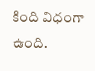కింది విధంగా ఉంది.